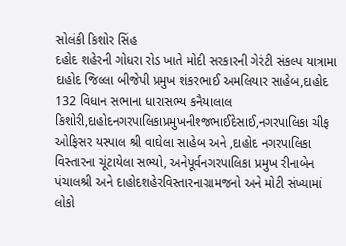સોલંકી કિશોર સિંહ
દહોદ શહેરની ગોધરા રોડ ખાતે મોદી સરકારની ગેરંટી સંકલ્પ યાત્રામા દાહોદ જિલ્લા બીજેપી પ્રમુખ શંકરભાઈ અમલિયાર સાહેબ,દાહોદ 132 વિધાન સભાના ધારાસભ્ય કનૈયાલાલ કિશોરી,દાહોદનગરપાલિકાપ્રમુખનીશ્જભાઈદેસાઈ,નગરપાલિકા ચીફ ઓફિસર યસ્પાલ શ્રી વાઘેલા સાહેબ અને ,દાહોદ નગરપાલિકા વિસ્તારના ચૂંટાયેલા સભ્યો, અનેપૂર્વનગરપાલિકા પ્રમુખ રીનાબેન પંચાલશ્રી અને દાહોદશહેરવિસ્તારનાગ્રામજનો અને મોટી સંખ્યામાં લોકો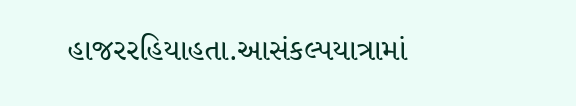હાજરરહિયાહતા.આસંકલ્પયાત્રામાં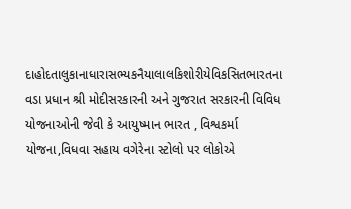દાહોદતાલુકાનાધારાસભ્યકનૈયાલાલકિશોરીયેવિકસિતભારતના વડા પ્રધાન શ્રી મોદીસરકારની અને ગુજરાત સરકારની વિવિધ યોજનાઓની જેવી કે આયુષ્માન ભારત , વિશ્વકર્મા યોજના,વિધવા સહાય વગેરેના સ્ટોલો પર લોકોએ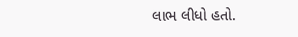લાભ લીધો હતો.